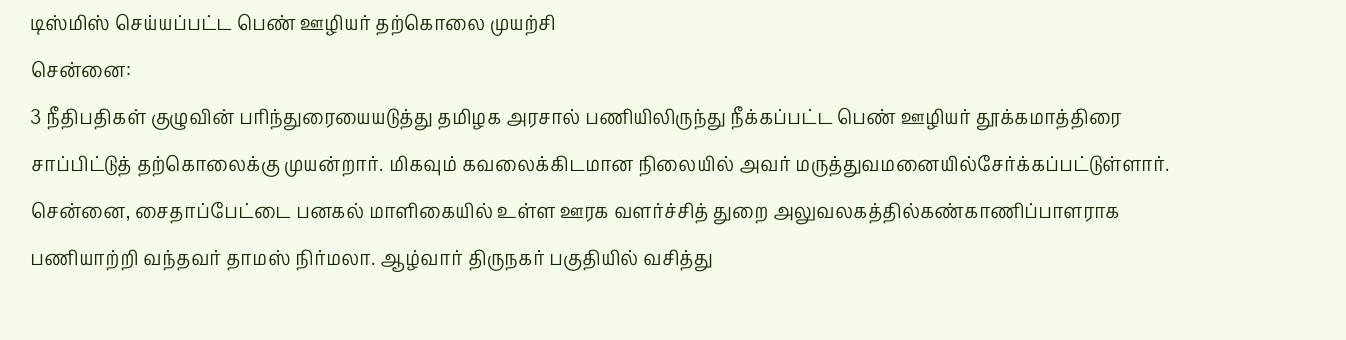டிஸ்மிஸ் செய்யப்பட்ட பெண் ஊழியர் தற்கொலை முயற்சி
சென்னை:
3 நீதிபதிகள் குழுவின் பரிந்துரையையடுத்து தமிழக அரசால் பணியிலிருந்து நீக்கப்பட்ட பெண் ஊழியர் தூக்கமாத்திரை சாப்பிட்டுத் தற்கொலைக்கு முயன்றார். மிகவும் கவலைக்கிடமான நிலையில் அவர் மருத்துவமனையில்சேர்க்கப்பட்டுள்ளார்.
சென்னை, சைதாப்பேட்டை பனகல் மாளிகையில் உள்ள ஊரக வளர்ச்சித் துறை அலுவலகத்தில்கண்காணிப்பாளராக பணியாற்றி வந்தவர் தாமஸ் நிர்மலா. ஆழ்வார் திருநகர் பகுதியில் வசித்து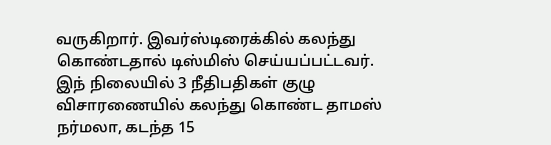வருகிறார். இவர்ஸ்டிரைக்கில் கலந்து கொண்டதால் டிஸ்மிஸ் செய்யப்பட்டவர்.
இந் நிலையில் 3 நீதிபதிகள் குழு விசாரணையில் கலந்து கொண்ட தாமஸ் நர்மலா, கடந்த 15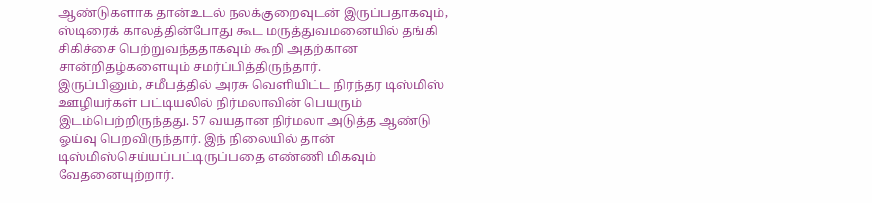ஆண்டுகளாக தான்உடல் நலக்குறைவுடன் இருப்பதாகவும், ஸ்டிரைக் காலத்தின்போது கூட மருத்துவமனையில் தங்கி சிகிச்சை பெற்றுவந்ததாகவும் கூறி அதற்கான சான்றிதழ்களையும் சமர்ப்பித்திருந்தார்.
இருப்பினும், சமீபத்தில் அரசு வெளியிட்ட நிரந்தர டிஸ்மிஸ் ஊழியர்கள் பட்டியலில் நிர்மலாவின் பெயரும் இடம்பெற்றிருந்தது. 57 வயதான நிர்மலா அடுத்த ஆண்டு ஓய்வு பெறவிருந்தார். இந் நிலையில் தான் டிஸ்மிஸ்செய்யப்பட்டிருப்பதை எண்ணி மிகவும் வேதனையுற்றார்.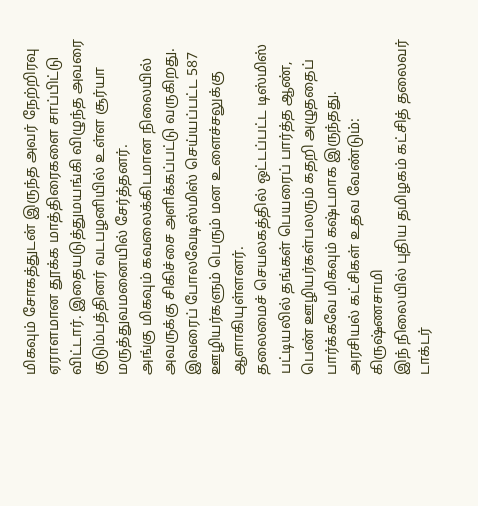மிகவும் சோகத்துடன் இருந்த அவர் நேற்றிரவு ஏராளமான தூக்க மாத்திரைகளை சாப்பிட்டு விட்டார். இதையடுத்துமயங்கி விழுந்த அவரை குடும்பத்தினர் வடபழனியில் உள்ள சூர்யா மருத்துவமனையில் சேர்த்தனர்.
அங்கு மிகவும் கவலைக்கிடமான நிலையில் அவருக்கு சிகிச்சை அளிக்கப்பட்டு வருகிறது. இவரைப் போலவேடிஸ்மிஸ் செய்யப்பட்ட 587 ஊழியர்களும் பெரும் மன உளைச்சலுக்கு ஆளாகியுள்ளனர்.
தலைமைச் செயலகத்தில் ஒட்டப்பட்ட டிஸ்மிஸ் பட்டியலில் தங்கள் பெயரைப் பார்த்த ஆண், பெண் ஊழியர்கள்பலரும் கதறி அழுததைப் பார்க்கவே மிகவும் கஷ்டமாக இருந்தது.
அரசியல் கட்சிகள் உதவ வேண்டும்: கிருஷ்ணசாமி
இந் நிலையில் புதிய தமிழகம் கட்சித் தலைவர் டாக்டர்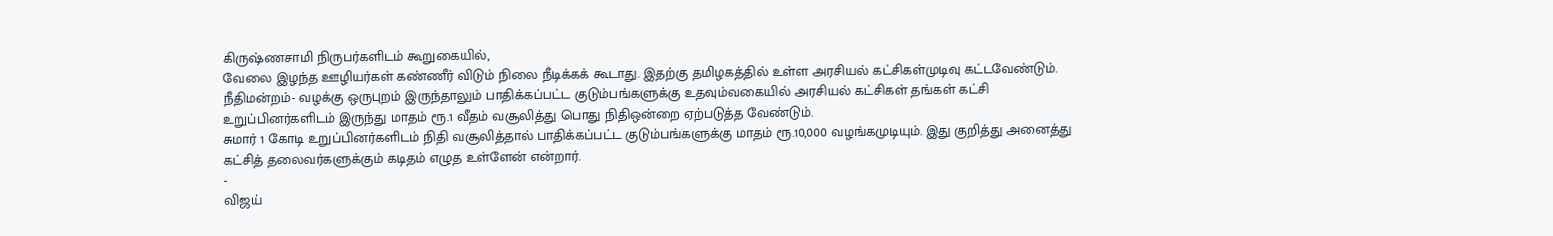கிருஷ்ணசாமி நிருபர்களிடம் கூறுகையில்,
வேலை இழந்த ஊழியர்கள் கண்ணீர் விடும் நிலை நீடிக்கக் கூடாது. இதற்கு தமிழகத்தில் உள்ள அரசியல் கட்சிகள்முடிவு கட்டவேண்டும். நீதிமன்றம்- வழக்கு ஒருபுறம் இருந்தாலும் பாதிக்கப்பட்ட குடும்பங்களுக்கு உதவும்வகையில் அரசியல் கட்சிகள் தங்கள் கட்சி உறுப்பினர்களிடம் இருந்து மாதம் ரூ.1 வீதம் வசூலித்து பொது நிதிஒன்றை ஏற்படுத்த வேண்டும்.
சுமார் 1 கோடி உறுப்பினர்களிடம் நிதி வசூலித்தால் பாதிக்கப்பட்ட குடும்பங்களுக்கு மாதம் ரூ.10,000 வழங்கமுடியும். இது குறித்து அனைத்து கட்சித் தலைவர்களுக்கும் கடிதம் எழுத உள்ளேன் என்றார்.
-
விஜய்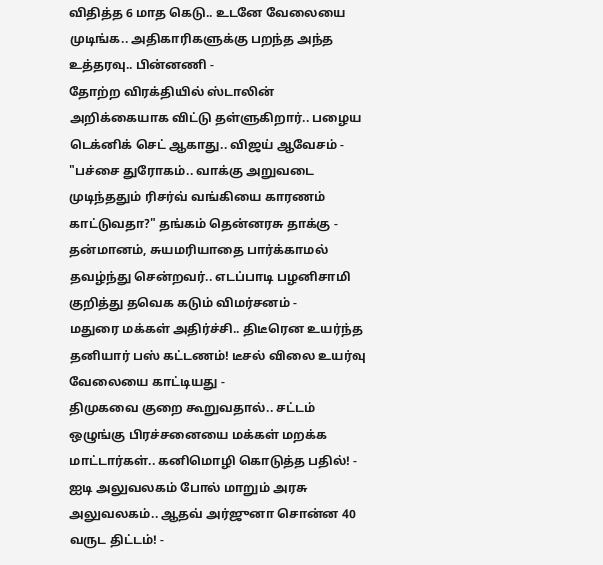விதித்த 6 மாத கெடு.. உடனே வேலையை முடிங்க.. அதிகாரிகளுக்கு பறந்த அந்த உத்தரவு.. பின்னணி -
தோற்ற விரக்தியில் ஸ்டாலின் அறிக்கையாக விட்டு தள்ளுகிறார்.. பழைய டெக்னிக் செட் ஆகாது.. விஜய் ஆவேசம் -
"பச்சை துரோகம்.. வாக்கு அறுவடை முடிந்ததும் ரிசர்வ் வங்கியை காரணம் காட்டுவதா?" தங்கம் தென்னரசு தாக்கு -
தன்மானம், சுயமரியாதை பார்க்காமல் தவழ்ந்து சென்றவர்.. எடப்பாடி பழனிசாமி குறித்து தவெக கடும் விமர்சனம் -
மதுரை மக்கள் அதிர்ச்சி.. திடீரென உயர்ந்த தனியார் பஸ் கட்டணம்! டீசல் விலை உயர்வு வேலையை காட்டியது -
திமுகவை குறை கூறுவதால்.. சட்டம் ஒழுங்கு பிரச்சனையை மக்கள் மறக்க மாட்டார்கள்.. கனிமொழி கொடுத்த பதில்! -
ஐடி அலுவலகம் போல் மாறும் அரசு அலுவலகம்.. ஆதவ் அர்ஜுனா சொன்ன 40 வருட திட்டம்! -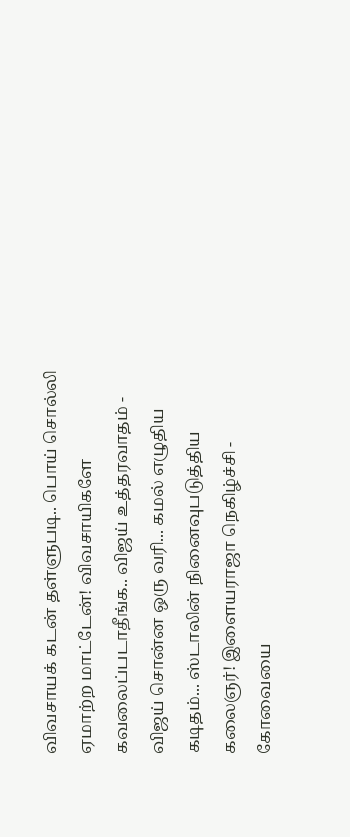விவசாயக் கடன் தள்ளுபடி.. பொய் சொல்லி ஏமாற்ற மாட்டேன்! விவசாயிகளே கவலைப்படாதீங்க.. விஜய் உத்தரவாதம் -
விஜய் சொன்ன ஒரு வரி... கமல் எழுதிய கடிதம்... ஸ்டாலின் நினைவுபடுத்திய கலைஞர்! இளையராஜா நெகிழ்ச்சி -
கோவையை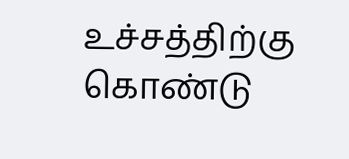உச்சத்திற்கு கொண்டு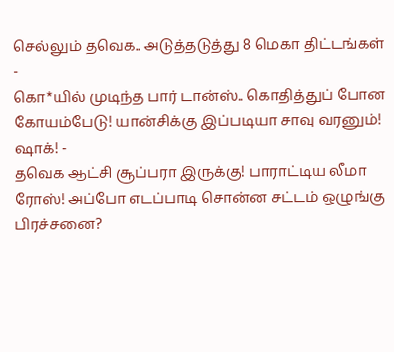செல்லும் தவெக.. அடுத்தடுத்து 8 மெகா திட்டங்கள் -
கொ*யில் முடிந்த பார் டான்ஸ்.. கொதித்துப் போன கோயம்பேடு! யான்சிக்கு இப்படியா சாவு வரனும்! ஷாக்! -
தவெக ஆட்சி சூப்பரா இருக்கு! பாராட்டிய லீமா ரோஸ்! அப்போ எடப்பாடி சொன்ன சட்டம் ஒழுங்கு பிரச்சனை?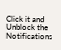Click it and Unblock the Notifications